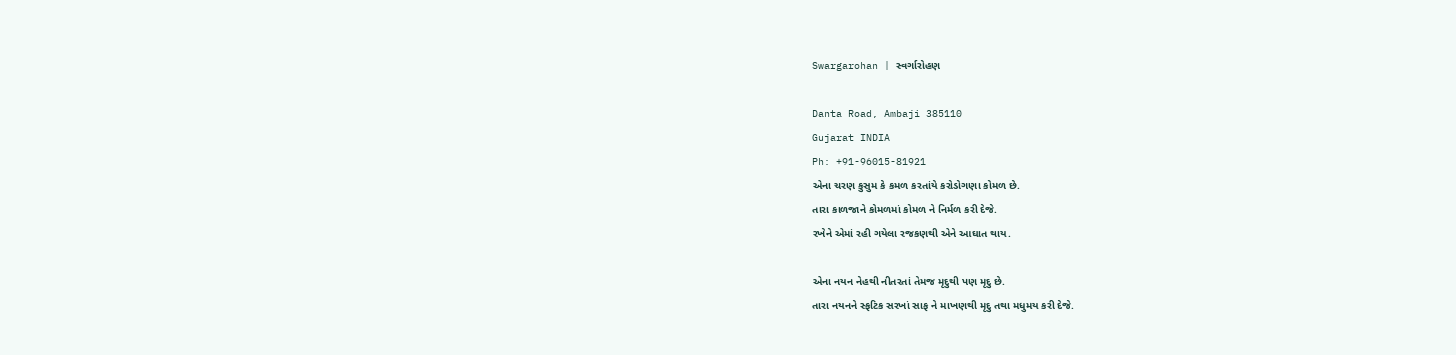Swargarohan | સ્વર્ગારોહણ

Danta Road, Ambaji 385110
Gujarat INDIA
Ph: +91-96015-81921
એના ચરણ કુસુમ કે કમળ કરતાંયે કરોડોગણા કોમળ છે.
તારા કાળજાને કોમળમાં કોમળ ને નિર્મળ કરી દેજે.
રખેને એમાં રહી ગયેલા રજકણથી એને આઘાત થાય.

એના નયન નેહથી નીતરતાં તેમજ મૃદુથી પણ મૃદુ છે.
તારા નયનને સ્ફટિક સરખાં સાફ ને માખણથી મૃદુ તથા મધુમય કરી દેજે.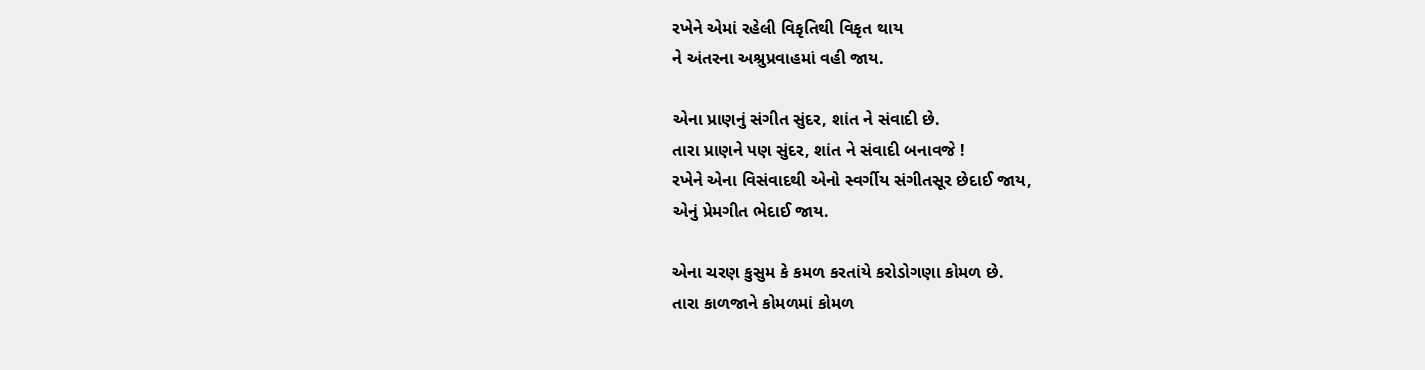રખેને એમાં રહેલી વિકૃતિથી વિકૃત થાય
ને અંતરના અશ્રુપ્રવાહમાં વહી જાય.

એના પ્રાણનું સંગીત સુંદર, શાંત ને સંવાદી છે.
તારા પ્રાણને પણ સુંદર, શાંત ને સંવાદી બનાવજે !
રખેને એના વિસંવાદથી એનો સ્વર્ગીય સંગીતસૂર છેદાઈ જાય,
એનું પ્રેમગીત ભેદાઈ જાય.

એના ચરણ કુસુમ કે કમળ કરતાંયે કરોડોગણા કોમળ છે.
તારા કાળજાને કોમળમાં કોમળ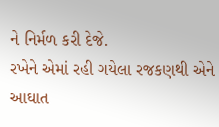ને નિર્મળ કરી દેજે.
રખેને એમાં રહી ગયેલા રજકણથી એને આઘાત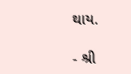થાય.

- શ્રી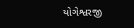યોગેશ્વરજી